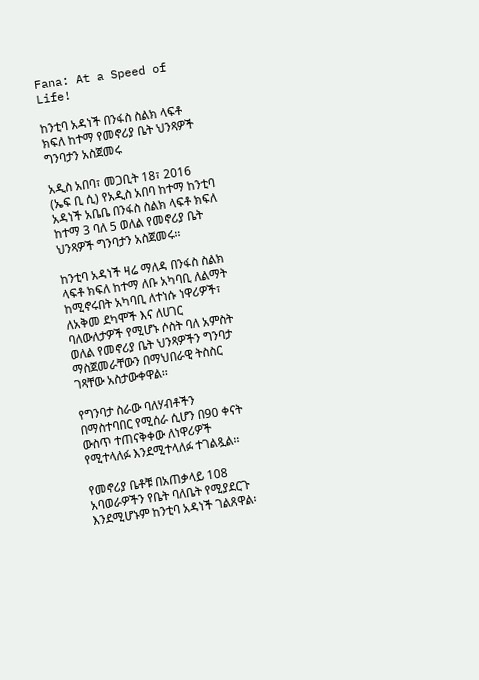Fana: At a Speed of Life!

ከንቲባ አዳነች በንፋስ ስልክ ላፍቶ ክፍለ ከተማ የመኖሪያ ቤት ህንጻዎች ግንባታን አስጀመሩ

አዲስ አበባ፣ መጋቢት 18፣ 2016 (ኤፍ ቢ ሲ) የአዲስ አበባ ከተማ ከንቲባ አዳነች አቤቤ በንፋስ ስልክ ላፍቶ ክፍለ ከተማ 3 ባለ 5 ወለል የመኖሪያ ቤት ህንጻዎች ግንባታን አስጀመሩ፡፡

ከንቲባ አዳነች ዛሬ ማለዳ በንፋስ ስልክ ላፍቶ ክፍለ ከተማ ለቡ አካባቢ ለልማት ከሚኖሩበት አካባቢ ለተነሱ ነዋሪዎች፣ ለአቅመ ደካሞች እና ለሀገር ባለውለታዎች የሚሆኑ ሶስት ባለ አምስት ወለል የመኖሪያ ቤት ህንጻዎችን ግንባታ ማስጀመራቸውን በማህበራዊ ትስስር ገጻቸው አስታውቀዋል፡፡

የግንባታ ስራው ባለሃብቶችን በማስተባበር የሚሰራ ሲሆን በ90 ቀናት ውስጥ ተጠናቅቀው ለነዋሪዎች የሚተላለፉ እንደሚተላለፉ ተገልጿል፡፡

የመኖሪያ ቤቶቹ በአጠቃላይ 108 አባወራዎችን የቤት ባለቤት የሚያደርጉ እንደሚሆኑም ከንቲባ አዳነች ገልጸዋል፡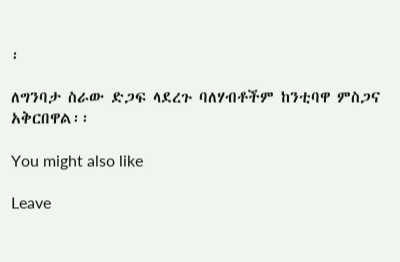፡

ለግንባታ ስራው ድጋፍ ላደረጉ ባለሃብቶችም ከንቲባዋ ምስጋና አቅርበዋል፡፡

You might also like

Leave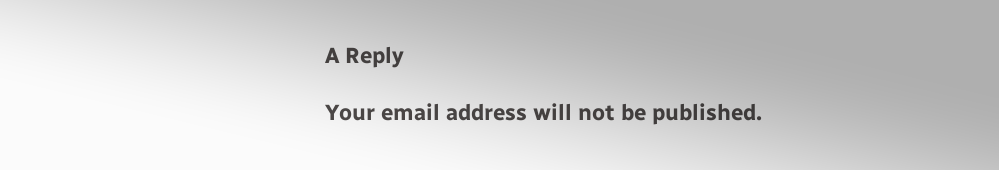A Reply

Your email address will not be published.